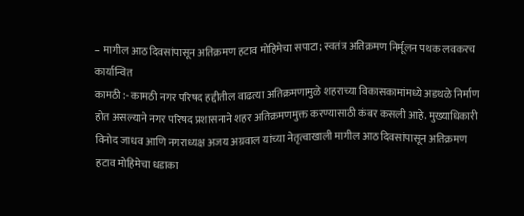– मागील आठ दिवसांपासून अतिक्रमण हटाव मोहिमेचा सपाटा; स्वतंत्र अतिक्रमण निर्मूलन पथक लवकरच कार्यान्वित
कामठी :- कामठी नगर परिषद हद्दीतील वाढत्या अतिक्रमणामुळे शहराच्या विकासकामांमध्ये अडथळे निर्माण होत असल्याने नगर परिषद प्रशासनाने शहर अतिक्रमणमुक्त करण्यासाठी कंबर कसली आहे. मुख्याधिकारी विनोद जाधव आणि नगराध्यक्ष अजय अग्रवाल यांच्या नेतृत्वाखाली मागील आठ दिवसांपासून अतिक्रमण हटाव मोहिमेचा धडाका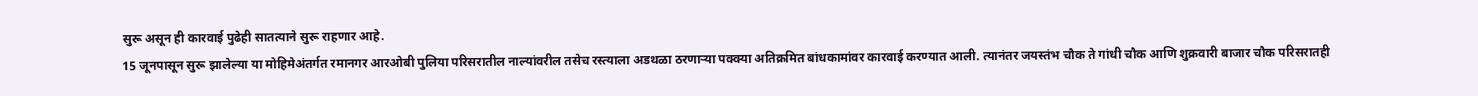सुरू असून ही कारवाई पुढेही सातत्याने सुरू राहणार आहे.
15 जूनपासून सुरू झालेल्या या मोहिमेअंतर्गत रमानगर आरओबी पुलिया परिसरातील नाल्यांवरील तसेच रस्त्याला अडथळा ठरणाऱ्या पक्क्या अतिक्रमित बांधकामांवर कारवाई करण्यात आली. त्यानंतर जयस्तंभ चौक ते गांधी चौक आणि शुक्रवारी बाजार चौक परिसरातही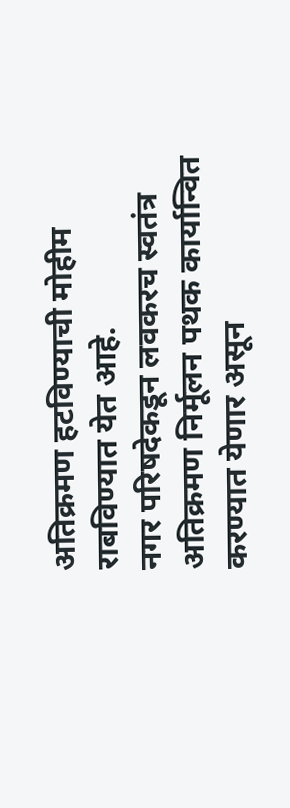अतिक्रमण हटविण्याची मोहीम राबविण्यात येत आहे.
नगर परिषदेकडून लवकरच स्वतंत्र अतिक्रमण निर्मूलन पथक कार्यान्वित करण्यात येणार असून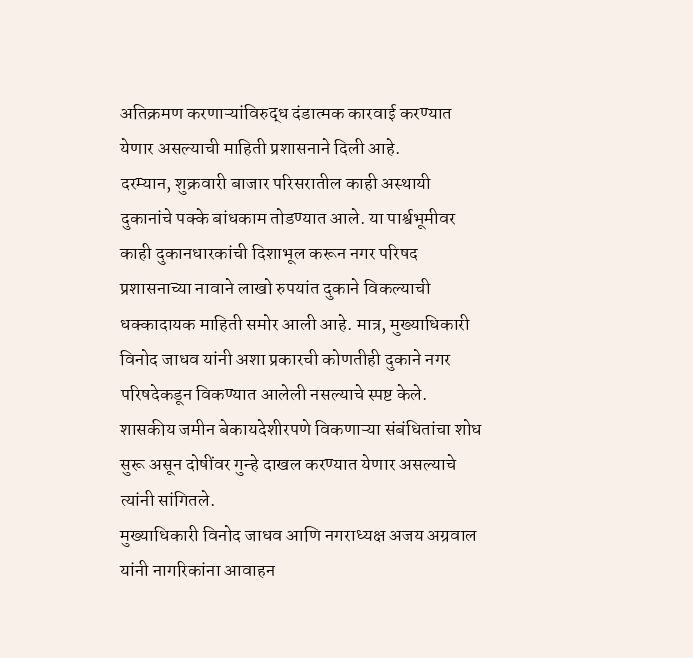अतिक्रमण करणाऱ्यांविरुद्ध दंडात्मक कारवाई करण्यात येणार असल्याची माहिती प्रशासनाने दिली आहे.
दरम्यान, शुक्रवारी बाजार परिसरातील काही अस्थायी दुकानांचे पक्के बांधकाम तोडण्यात आले. या पार्श्वभूमीवर काही दुकानधारकांची दिशाभूल करून नगर परिषद प्रशासनाच्या नावाने लाखो रुपयांत दुकाने विकल्याची धक्कादायक माहिती समोर आली आहे. मात्र, मुख्याधिकारी विनोद जाधव यांनी अशा प्रकारची कोणतीही दुकाने नगर परिषदेकडून विकण्यात आलेली नसल्याचे स्पष्ट केले. शासकीय जमीन बेकायदेशीरपणे विकणाऱ्या संबंधितांचा शोध सुरू असून दोषींवर गुन्हे दाखल करण्यात येणार असल्याचे त्यांनी सांगितले.
मुख्याधिकारी विनोद जाधव आणि नगराध्यक्ष अजय अग्रवाल यांनी नागरिकांना आवाहन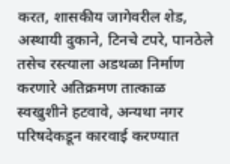करत, शासकीय जागेवरील शेड, अस्थायी दुकाने, टिनचे टपरे, पानठेले तसेच रस्त्याला अडथळा निर्माण करणारे अतिक्रमण तात्काळ स्वखुशीने हटवावे, अन्यथा नगर परिषदेकडून कारवाई करण्यात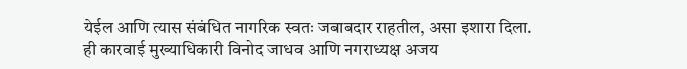येईल आणि त्यास संबंधित नागरिक स्वतः जबाबदार राहतील, असा इशारा दिला.
ही कारवाई मुख्याधिकारी विनोद जाधव आणि नगराध्यक्ष अजय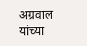अग्रवाल यांच्या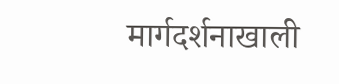मार्गदर्शनाखाली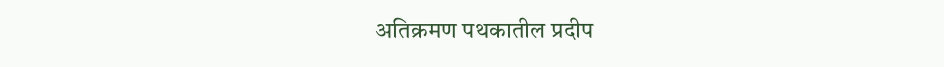अतिक्रमण पथकातील प्रदीप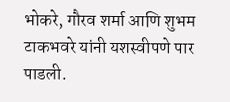भोकरे, गौरव शर्मा आणि शुभम टाकभवरे यांनी यशस्वीपणे पार पाडली.